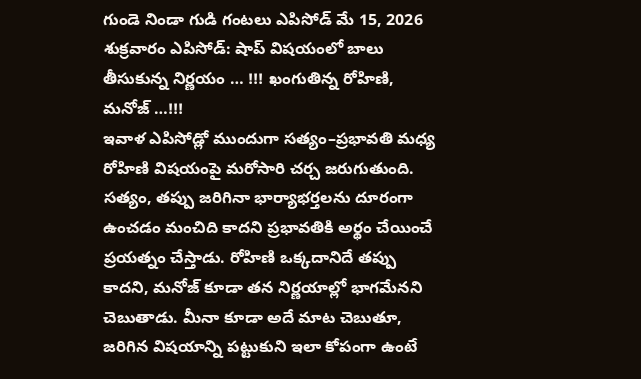గుండె నిండా గుడి గంటలు ఎపిసోడ్ మే 15, 2026 శుక్రవారం ఎపిసోడ్: షాప్ విషయంలో బాలు తీసుకున్న నిర్ణయం … !!! ఖంగుతిన్న రోహిణి, మనోజ్ …!!!
ఇవాళ ఎపిసోడ్లో ముందుగా సత్యం–ప్రభావతి మధ్య రోహిణి విషయంపై మరోసారి చర్చ జరుగుతుంది. సత్యం, తప్పు జరిగినా భార్యాభర్తలను దూరంగా ఉంచడం మంచిది కాదని ప్రభావతికి అర్థం చేయించే ప్రయత్నం చేస్తాడు. రోహిణి ఒక్కదానిదే తప్పు కాదని, మనోజ్ కూడా తన నిర్ణయాల్లో భాగమేనని చెబుతాడు. మీనా కూడా అదే మాట చెబుతూ, జరిగిన విషయాన్ని పట్టుకుని ఇలా కోపంగా ఉంటే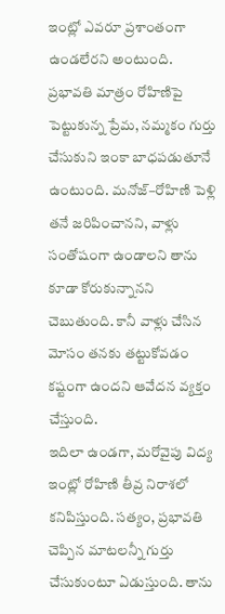ఇంట్లో ఎవరూ ప్రశాంతంగా ఉండలేరని అంటుంది. ప్రభావతి మాత్రం రోహిణిపై పెట్టుకున్న ప్రేమ, నమ్మకం గుర్తు చేసుకుని ఇంకా బాధపడుతూనే ఉంటుంది. మనోజ్–రోహిణి పెళ్లి తనే జరిపించానని, వాళ్లు సంతోషంగా ఉండాలని తాను కూడా కోరుకున్నానని చెబుతుంది. కానీ వాళ్లు చేసిన మోసం తనకు తట్టుకోవడం కష్టంగా ఉందని ఆవేదన వ్యక్తం చేస్తుంది.
ఇదిలా ఉండగా, మరోవైపు విద్య ఇంట్లో రోహిణి తీవ్ర నిరాశలో కనిపిస్తుంది. సత్యం, ప్రభావతి చెప్పిన మాటలన్నీ గుర్తు చేసుకుంటూ ఏడుస్తుంది. తాను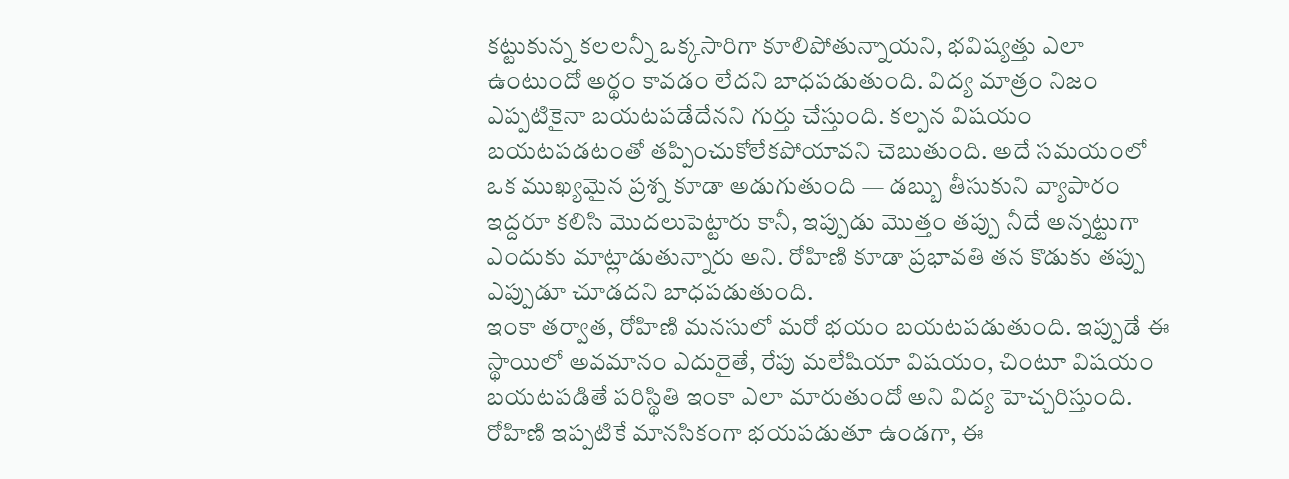కట్టుకున్న కలలన్నీ ఒక్కసారిగా కూలిపోతున్నాయని, భవిష్యత్తు ఎలా ఉంటుందో అర్థం కావడం లేదని బాధపడుతుంది. విద్య మాత్రం నిజం ఎప్పటికైనా బయటపడేదేనని గుర్తు చేస్తుంది. కల్పన విషయం బయటపడటంతో తప్పించుకోలేకపోయావని చెబుతుంది. అదే సమయంలో ఒక ముఖ్యమైన ప్రశ్న కూడా అడుగుతుంది — డబ్బు తీసుకుని వ్యాపారం ఇద్దరూ కలిసి మొదలుపెట్టారు కానీ, ఇప్పుడు మొత్తం తప్పు నీదే అన్నట్టుగా ఎందుకు మాట్లాడుతున్నారు అని. రోహిణి కూడా ప్రభావతి తన కొడుకు తప్పు ఎప్పుడూ చూడదని బాధపడుతుంది.
ఇంకా తర్వాత, రోహిణి మనసులో మరో భయం బయటపడుతుంది. ఇప్పుడే ఈ స్థాయిలో అవమానం ఎదురైతే, రేపు మలేషియా విషయం, చింటూ విషయం బయటపడితే పరిస్థితి ఇంకా ఎలా మారుతుందో అని విద్య హెచ్చరిస్తుంది. రోహిణి ఇప్పటికే మానసికంగా భయపడుతూ ఉండగా, ఈ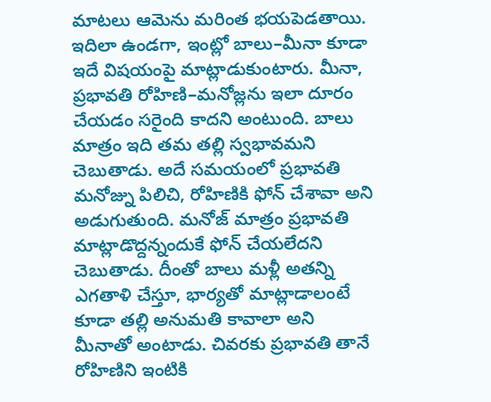మాటలు ఆమెను మరింత భయపెడతాయి.
ఇదిలా ఉండగా, ఇంట్లో బాలు–మీనా కూడా ఇదే విషయంపై మాట్లాడుకుంటారు. మీనా, ప్రభావతి రోహిణి–మనోజ్లను ఇలా దూరం చేయడం సరైంది కాదని అంటుంది. బాలు మాత్రం ఇది తమ తల్లి స్వభావమని చెబుతాడు. అదే సమయంలో ప్రభావతి మనోజ్ను పిలిచి, రోహిణికి ఫోన్ చేశావా అని అడుగుతుంది. మనోజ్ మాత్రం ప్రభావతి మాట్లాడొద్దన్నందుకే ఫోన్ చేయలేదని చెబుతాడు. దీంతో బాలు మళ్లీ అతన్ని ఎగతాళి చేస్తూ, భార్యతో మాట్లాడాలంటే కూడా తల్లి అనుమతి కావాలా అని మీనాతో అంటాడు. చివరకు ప్రభావతి తానే రోహిణిని ఇంటికి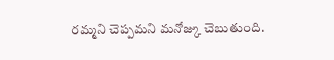రమ్మని చెప్పమని మనోజ్కు చెబుతుంది.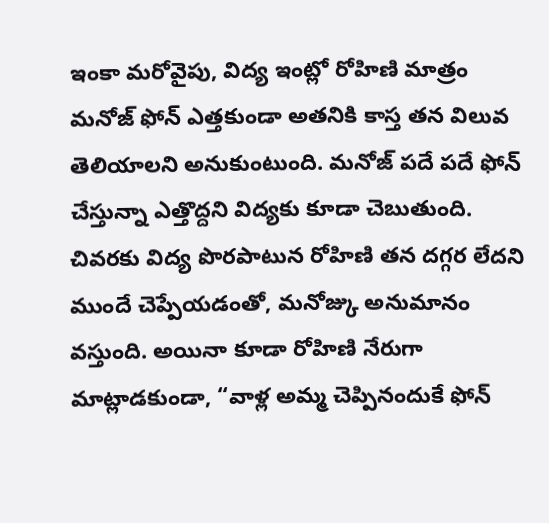ఇంకా మరోవైపు, విద్య ఇంట్లో రోహిణి మాత్రం మనోజ్ ఫోన్ ఎత్తకుండా అతనికి కాస్త తన విలువ తెలియాలని అనుకుంటుంది. మనోజ్ పదే పదే ఫోన్ చేస్తున్నా ఎత్తొద్దని విద్యకు కూడా చెబుతుంది. చివరకు విద్య పొరపాటున రోహిణి తన దగ్గర లేదని ముందే చెప్పేయడంతో, మనోజ్కు అనుమానం వస్తుంది. అయినా కూడా రోహిణి నేరుగా మాట్లాడకుండా, “వాళ్ల అమ్మ చెప్పినందుకే ఫోన్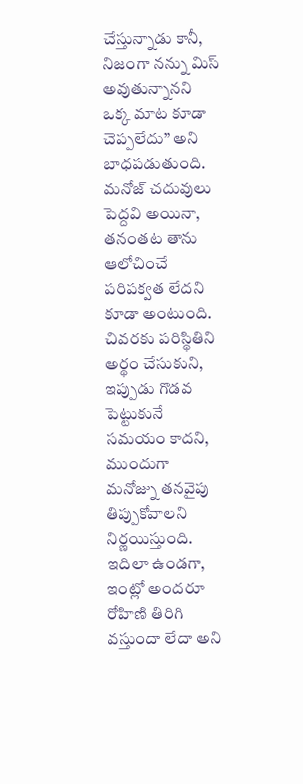చేస్తున్నాడు కానీ, నిజంగా నన్ను మిస్ అవుతున్నానని ఒక్క మాట కూడా చెప్పలేదు” అని బాధపడుతుంది. మనోజ్ చదువులు పెద్దవి అయినా, తనంతట తాను ఆలోచించే పరిపక్వత లేదని కూడా అంటుంది. చివరకు పరిస్థితిని అర్థం చేసుకుని, ఇప్పుడు గొడవ పెట్టుకునే సమయం కాదని, ముందుగా మనోజ్ను తనవైపు తిప్పుకోవాలని నిర్ణయిస్తుంది.
ఇదిలా ఉండగా, ఇంట్లో అందరూ రోహిణి తిరిగి వస్తుందా లేదా అని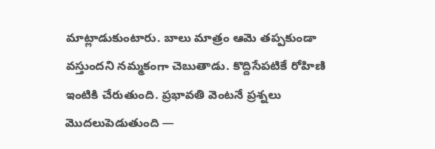మాట్లాడుకుంటారు. బాలు మాత్రం ఆమె తప్పకుండా వస్తుందని నమ్మకంగా చెబుతాడు. కొద్దిసేపటికే రోహిణి ఇంటికి చేరుతుంది. ప్రభావతి వెంటనే ప్రశ్నలు మొదలుపెడుతుంది —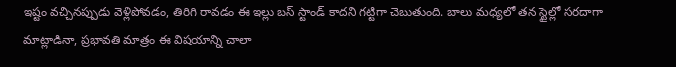ఇష్టం వచ్చినప్పుడు వెళ్లిపోవడం, తిరిగి రావడం ఈ ఇల్లు బస్ స్టాండ్ కాదని గట్టిగా చెబుతుంది. బాలు మధ్యలో తన స్టైల్లో సరదాగా మాట్లాడినా, ప్రభావతి మాత్రం ఈ విషయాన్ని చాలా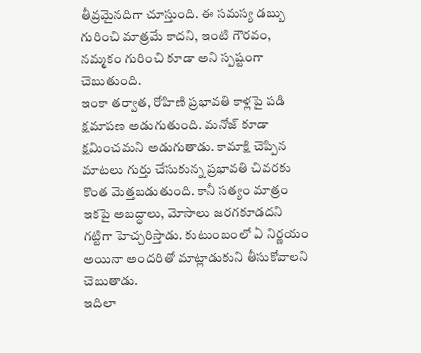తీవ్రమైనదిగా చూస్తుంది. ఈ సమస్య డబ్బు గురించి మాత్రమే కాదని, ఇంటి గౌరవం, నమ్మకం గురించి కూడా అని స్పష్టంగా చెబుతుంది.
ఇంకా తర్వాత, రోహిణి ప్రభావతి కాళ్లపై పడి క్షమాపణ అడుగుతుంది. మనోజ్ కూడా క్షమించమని అడుగుతాడు. కామాక్షి చెప్పిన మాటలు గుర్తు చేసుకున్న ప్రభావతి చివరకు కొంత మెత్తబడుతుంది. కానీ సత్యం మాత్రం ఇకపై అబద్ధాలు, మోసాలు జరగకూడదని గట్టిగా హెచ్చరిస్తాడు. కుటుంబంలో ఏ నిర్ణయం అయినా అందరితో మాట్లాడుకుని తీసుకోవాలని చెబుతాడు.
ఇదిలా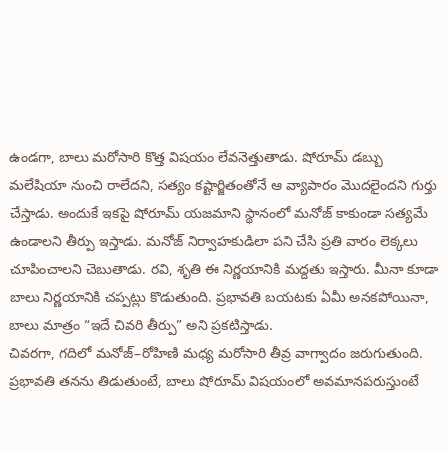ఉండగా, బాలు మరోసారి కొత్త విషయం లేవనెత్తుతాడు. షోరూమ్ డబ్బు మలేషియా నుంచి రాలేదని, సత్యం కష్టార్జితంతోనే ఆ వ్యాపారం మొదలైందని గుర్తు చేస్తాడు. అందుకే ఇకపై షోరూమ్ యజమాని స్థానంలో మనోజ్ కాకుండా సత్యమే ఉండాలని తీర్పు ఇస్తాడు. మనోజ్ నిర్వాహకుడిలా పని చేసి ప్రతి వారం లెక్కలు చూపించాలని చెబుతాడు. రవి, శృతి ఈ నిర్ణయానికి మద్దతు ఇస్తారు. మీనా కూడా బాలు నిర్ణయానికి చప్పట్లు కొడుతుంది. ప్రభావతి బయటకు ఏమీ అనకపోయినా, బాలు మాత్రం “ఇదే చివరి తీర్పు” అని ప్రకటిస్తాడు.
చివరగా, గదిలో మనోజ్–రోహిణి మధ్య మరోసారి తీవ్ర వాగ్వాదం జరుగుతుంది. ప్రభావతి తనను తిడుతుంటే, బాలు షోరూమ్ విషయంలో అవమానపరుస్తుంటే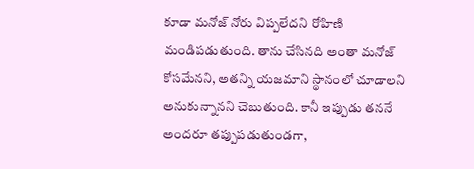కూడా మనోజ్ నోరు విప్పలేదని రోహిణి మండిపడుతుంది. తాను చేసినది అంతా మనోజ్ కోసమేనని, అతన్ని యజమాని స్థానంలో చూడాలని అనుకున్నానని చెబుతుంది. కానీ ఇప్పుడు తననే అందరూ తప్పుపడుతుండగా,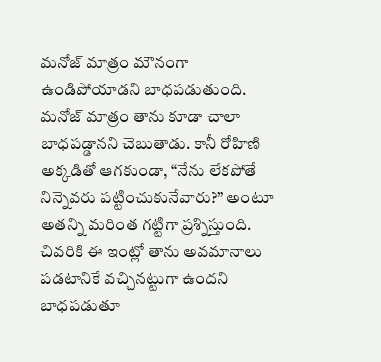మనోజ్ మాత్రం మౌనంగా ఉండిపోయాడని బాధపడుతుంది. మనోజ్ మాత్రం తాను కూడా చాలా బాధపడ్డానని చెబుతాడు. కానీ రోహిణి అక్కడితో ఆగకుండా, “నేను లేకపోతే నిన్నెవరు పట్టించుకునేవారు?” అంటూ అతన్ని మరింత గట్టిగా ప్రశ్నిస్తుంది. చివరికి ఈ ఇంట్లో తాను అవమానాలు పడటానికే వచ్చినట్టుగా ఉందని బాధపడుతూ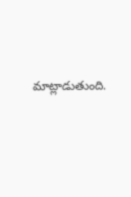మాట్లాడుతుంది.